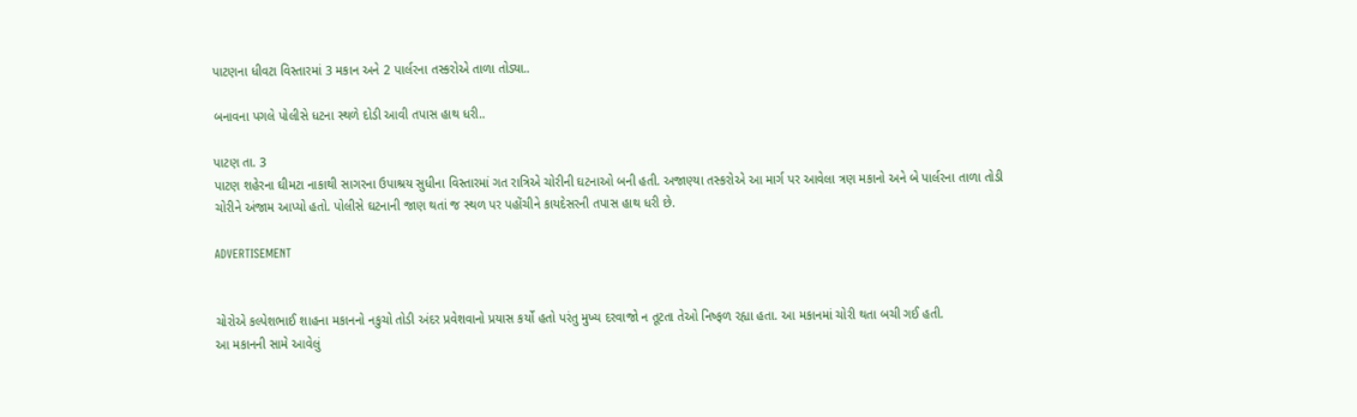પાટણના ધીવટા વિસ્તારમાં 3 મકાન અને 2 પાર્લરના તસ્કરોએ તાળા તોડ્યા..

બનાવના પગલે પોલીસે ધટના સ્થળે દોડી આવી તપાસ હાથ ધરી..

પાટણ તા. 3
પાટણ શહેરના ઘીમટા નાકાથી સાગરના ઉપાશ્રય સુધીના વિસ્તારમાં ગત રાત્રિએ ચોરીની ઘટનાઓ બની હતી. અજાણ્યા તસ્કરોએ આ માર્ગ પર આવેલા ત્રણ મકાનો અને બે પાર્લરના તાળા તોડી ચોરીને અંજામ આપ્યો હતો. પોલીસે ઘટનાની જાણ થતાં જ સ્થળ પર પહોંચીને કાયદેસરની તપાસ હાથ ધરી છે.

ADVERTISEMENT


ચોરોએ કલ્પેશભાઈ શાહના મકાનનો નકુચો તોડી અંદર પ્રવેશવાનો પ્રયાસ કર્યો હતો પરંતુ મુખ્ય દરવાજો ન તૂટતા તેઓ નિષ્ફળ રહ્યા હતા. આ મકાનમાં ચોરી થતા બચી ગઈ હતી.
આ મકાનની સામે આવેલું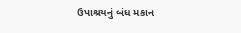ઉપાશ્રયનું બંધ મકાન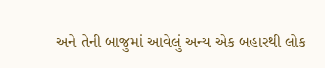અને તેની બાજુમાં આવેલું અન્ય એક બહારથી લોક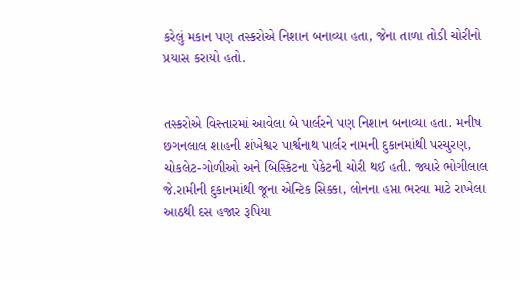કરેલું મકાન પણ તસ્કરોએ નિશાન બનાવ્યા હતા, જેના તાળા તોડી ચોરીનો પ્રયાસ કરાયો હતો.


તસ્કરોએ વિસ્તારમાં આવેલા બે પાર્લરને પણ નિશાન બનાવ્યા હતા. મનીષ છગનલાલ શાહની શંખેશ્વર પાર્શ્વનાથ પાર્લર નામની દુકાનમાંથી પરચુરણ, ચોકલેટ-ગોળીઓ અને બિસ્કિટના પેકેટની ચોરી થઈ હતી. જ્યારે ભોગીલાલ જે.રામીની દુકાનમાંથી જૂના એન્ટિક સિક્કા, લોનના હપ્તા ભરવા માટે રાખેલા આઠથી દસ હજાર રૂપિયા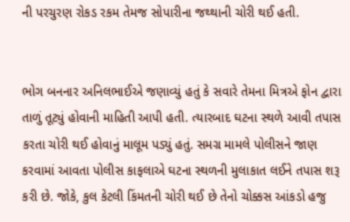ની પરચુરણ રોકડ રકમ તેમજ સોપારીના જથ્થાની ચોરી થઈ હતી.


ભોગ બનનાર અનિલભાઈએ જણાવ્યું હતું કે સવારે તેમના મિત્રએ ફોન દ્વારા તાળું તૂટ્યું હોવાની માહિતી આપી હતી. ત્યારબાદ ઘટના સ્થળે આવી તપાસ કરતા ચોરી થઈ હોવાનું માલૂમ પડ્યું હતું. સમગ્ર મામલે પોલીસને જાણ કરવામાં આવતા પોલીસ કાફલાએ ઘટના સ્થળની મુલાકાત લઈને તપાસ શરૂ કરી છે. જોકે, કુલ કેટલી કિંમતની ચોરી થઈ છે તેનો ચોક્કસ આંકડો હજુ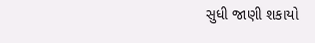સુધી જાણી શકાયો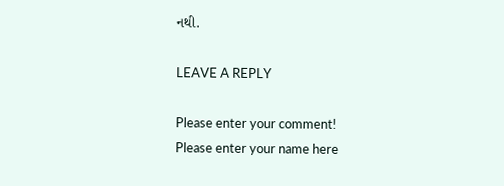નથી.

LEAVE A REPLY

Please enter your comment!
Please enter your name here